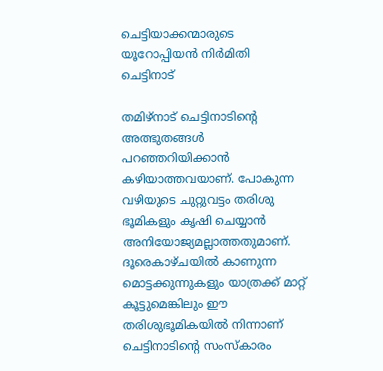ചെട്ടിയാക്കന്മാരുടെ യൂറോപ്പിയൻ നിർമിതി ചെട്ടിനാട്

തമിഴ്നാട് ചെട്ടിനാടിന്റെ അത്ഭുതങ്ങൾ പറഞ്ഞറിയിക്കാൻ കഴിയാത്തവയാണ്. പോകുന്ന വഴിയുടെ ചുറ്റുവട്ടം തരിശു ഭൂമികളും കൃഷി ചെയ്യാൻ അനിയോജ്യമല്ലാത്തതുമാണ്. ദൂരെകാഴ്ചയിൽ കാണുന്ന മൊട്ടക്കുന്നുകളും യാത്രക്ക് മാറ്റ് കൂട്ടുമെങ്കിലും ഈ തരിശുഭൂമികയിൽ നിന്നാണ് ചെട്ടിനാടിന്റെ സംസ്‍കാരം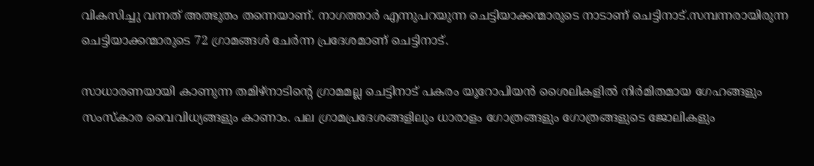വികസിച്ചു വന്നത് അത്ഭുതം തന്നെയാണ്. നാഗത്താർ എന്നുപറയുന്ന ചെട്ടിയാക്കന്മാരുടെ നാടാണ് ചെട്ടിനാട്.സമ്പന്നരായിരുന്ന ചെട്ടിയാക്കന്മാരുടെ 72 ഗ്രാമങ്ങൾ ചേർന്ന പ്രദേശമാണ് ചെട്ടിനാട്.

സാധാരണയായി കാണുന്ന തമിഴ്നാടിന്റെ ഗ്രാമമല്ല ചെട്ടിനാട് പകരം യൂറോപിയൻ ശൈലികളിൽ നിർമിതമായ ഗേഹങ്ങളും സംസ്കാര വൈവിധ്യങ്ങളും കാണാം. പല ഗ്രാമപ്രദേശങ്ങളിലും ധാരാളം ഗോത്രങ്ങളും ഗോത്രങ്ങളുടെ ജോലികളും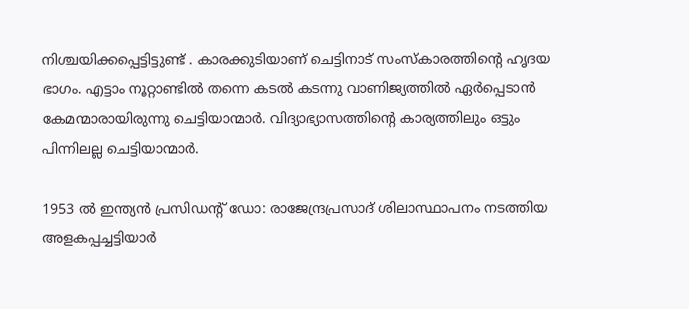നിശ്ചയിക്കപ്പെട്ടിട്ടുണ്ട് . കാരക്കുടിയാണ് ചെട്ടിനാട് സംസ്കാരത്തിന്റെ ഹൃദയ ഭാഗം. എട്ടാം നൂറ്റാണ്ടിൽ തന്നെ കടൽ കടന്നു വാണിജ്യത്തിൽ ഏർപ്പെടാൻ കേമന്മാരായിരുന്നു ചെട്ടിയാന്മാർ. വിദ്യാഭ്യാസത്തിന്റെ കാര്യത്തിലും ഒട്ടും പിന്നിലല്ല ചെട്ടിയാന്മാർ.

1953 ൽ ഇന്ത്യൻ പ്രസിഡന്റ് ഡോ: രാജേന്ദ്രപ്രസാദ് ശിലാസ്ഥാപനം നടത്തിയ അളകപ്പച്ചട്ടിയാർ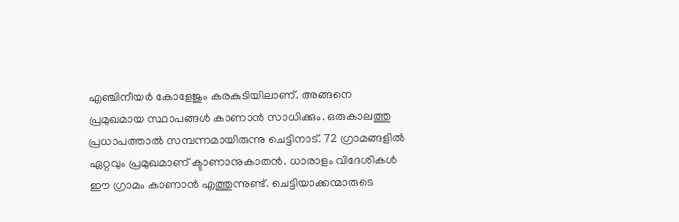എഞ്ചിനീയർ കോളേജും കരകുടിയിലാണ്. അങ്ങനെ പ്രമുഖമായ സ്ഥാപങ്ങൾ കാണാൻ സാധിക്കും. ഒരുകാലത്തു പ്രധാപത്താൽ സമ്പന്നമായിരുന്നു ചെട്ടിനാട്. 72 ഗ്രാമങ്ങളിൽ ഏറ്റവും പ്രമുഖമാണ് ക്ടാണാനുകാതൻ. ധാരാളം വിദേശികൾ ഈ ഗ്രാമം കാണാൻ എത്തുന്നുണ്ട്. ചെട്ടിയാക്കന്മാരുടെ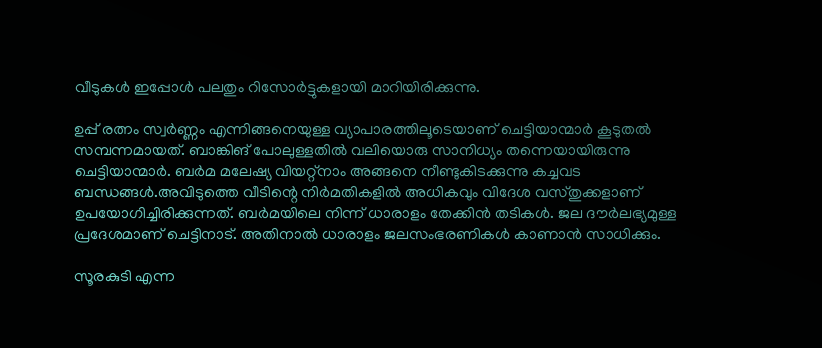വീടുകൾ ഇപ്പോൾ പലതും റിസോർട്ടുകളായി മാറിയിരിക്കുന്നു.

ഉപ്പ് രത്നം സ്വർണ്ണം എന്നിങ്ങനെയുള്ള വ്യാപാരത്തിലൂടെയാണ് ചെട്ടിയാന്മാർ കൂടുതൽ സമ്പന്നമായത്. ബാങ്കിങ് പോലുള്ളതിൽ വലിയൊരു സാനിധ്യം തന്നെയായിരുന്നു ചെട്ടിയാന്മാർ. ബർമ മലേഷ്യ വിയറ്റ്നാം അങ്ങനെ നീണ്ടുകിടക്കുന്നു കച്ചവട ബന്ധങ്ങൾ.അവിടുത്തെ വീടിന്റെ നിർമതികളിൽ അധികവും വിദേശ വസ്തുക്കളാണ് ഉപയോഗിച്ചിരിക്കുന്നത്. ബർമയിലെ നിന്ന് ധാരാളം തേക്കിൻ തടികൾ. ജല ദൗർലഭ്യമുള്ള പ്രദേശമാണ് ചെട്ടിനാട്. അതിനാൽ ധാരാളം ജലസംഭരണികൾ കാണാൻ സാധിക്കും.

സൂരകുടി എന്ന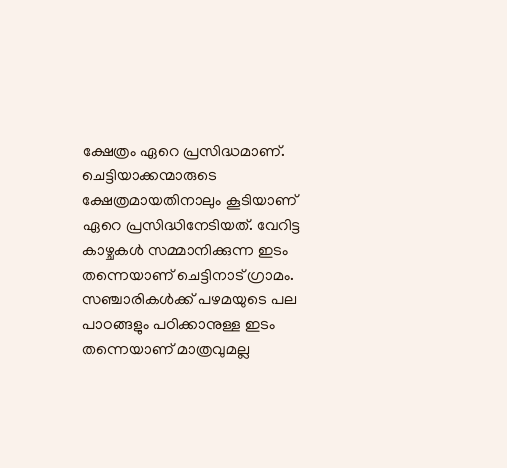ക്ഷേത്രം ഏറെ പ്രസിദ്ധമാണ്. ചെട്ടിയാക്കന്മാരുടെ ക്ഷേത്രമായതിനാലും കൂടിയാണ് ഏറെ പ്രസിദ്ധിനേടിയത്. വേറിട്ട കാഴ്ചകൾ സമ്മാനിക്കുന്ന ഇടം തന്നെയാണ് ചെട്ടിനാട് ഗ്രാമം. സഞ്ചാരികൾക്ക് പഴമയുടെ പല പാഠങ്ങളും പഠിക്കാനുള്ള ഇടം തന്നെയാണ് മാത്രവുമല്ല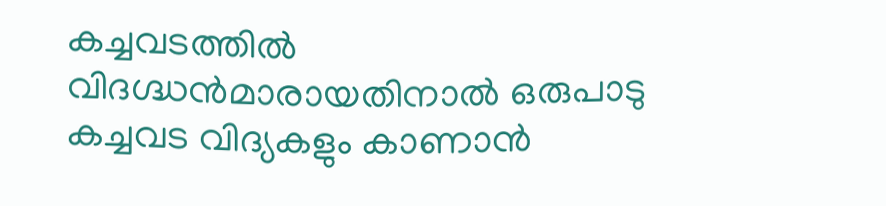കച്ചവടത്തിൽ വിദഗ്ദ്ധൻമാരായതിനാൽ ഒരുപാടു കച്ചവട വിദ്യകളും കാണാൻ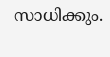സാധിക്കും.